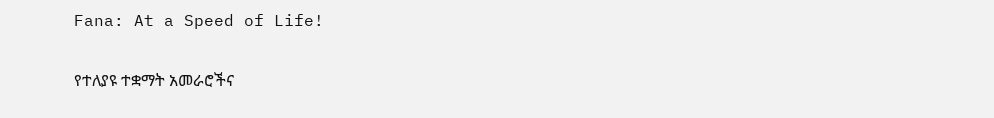Fana: At a Speed of Life!

የተለያዩ ተቋማት አመራሮችና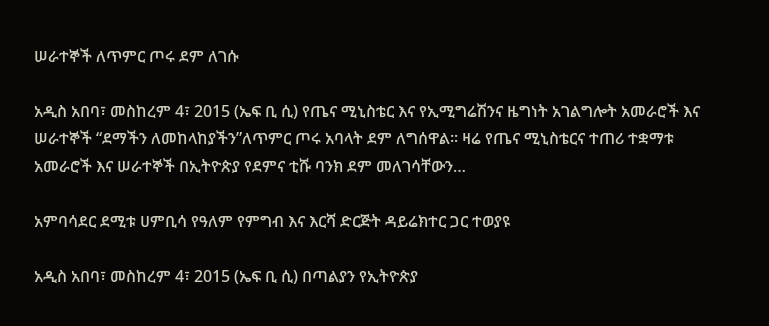ሠራተኞች ለጥምር ጦሩ ደም ለገሱ

አዲስ አበባ፣ መስከረም 4፣ 2015 (ኤፍ ቢ ሲ) የጤና ሚኒስቴር እና የኢሚግሬሽንና ዜግነት አገልግሎት አመራሮች እና ሠራተኞች “ደማችን ለመከላከያችን”ለጥምር ጦሩ አባላት ደም ለግሰዋል፡፡ ዛሬ የጤና ሚኒስቴርና ተጠሪ ተቋማቱ አመራሮች እና ሠራተኞች በኢትዮጵያ የደምና ቲሹ ባንክ ደም መለገሳቸውን…

አምባሳደር ደሚቱ ሀምቢሳ የዓለም የምግብ እና እርሻ ድርጅት ዳይሬክተር ጋር ተወያዩ

አዲስ አበባ፣ መስከረም 4፣ 2015 (ኤፍ ቢ ሲ) በጣልያን የኢትዮጵያ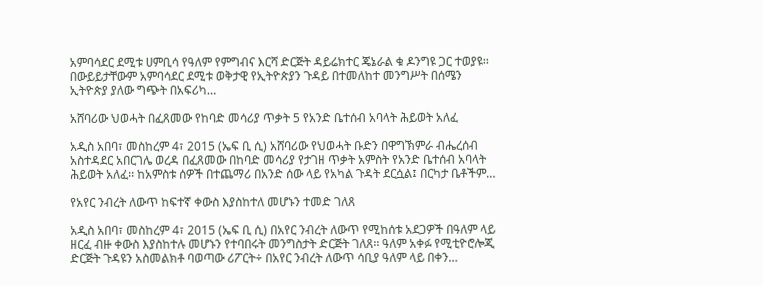አምባሳደር ደሚቱ ሀምቢሳ የዓለም የምግብና እርሻ ድርጅት ዳይሬክተር ጄኔራል ቁ ዶንግዩ ጋር ተወያዩ፡፡ በውይይታቸውም አምባሳደር ደሚቱ ወቅታዊ የኢትዮጵያን ጉዳይ በተመለከተ መንግሥት በሰሜን ኢትዮጵያ ያለው ግጭት በአፍሪካ…

አሸባሪው ህወሓት በፈጸመው የከባድ መሳሪያ ጥቃት 5 የአንድ ቤተሰብ አባላት ሕይወት አለፈ

አዲስ አበባ፣ መስከረም 4፣ 2015 (ኤፍ ቢ ሲ) አሸባሪው የህወሓት ቡድን በዋግኽምራ ብሔረሰብ አስተዳደር አበርገሌ ወረዳ በፈጸመው በከባድ መሳሪያ የታገዘ ጥቃት አምስት የአንድ ቤተሰብ አባላት ሕይወት አለፈ፡፡ ከአምስቱ ሰዎች በተጨማሪ በአንድ ሰው ላይ የአካል ጉዳት ደርሷል፤ በርካታ ቤቶችም…

የአየር ንብረት ለውጥ ከፍተኛ ቀውስ እያስከተለ መሆኑን ተመድ ገለጸ

አዲስ አበባ፣ መስከረም 4፣ 2015 (ኤፍ ቢ ሲ) በአየር ንብረት ለውጥ የሚከሰቱ አደጋዎች በዓለም ላይ ዘርፈ ብዙ ቀውስ እያስከተሉ መሆኑን የተባበሩት መንግስታት ድርጅት ገለጸ፡፡ ዓለም አቀፉ የሚቲዮሮሎጂ ድርጅት ጉዳዩን አስመልክቶ ባወጣው ሪፖርት÷ በአየር ንብረት ለውጥ ሳቢያ ዓለም ላይ በቀን…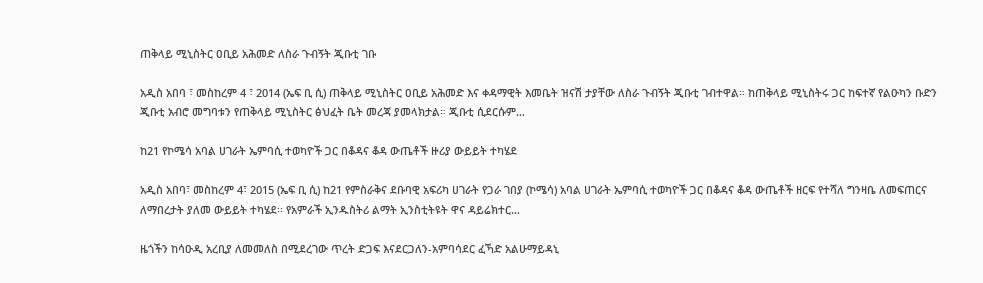ጠቅላይ ሚኒስትር ዐቢይ አሕመድ ለስራ ጉብኝት ጂቡቲ ገቡ

አዲስ አበባ ፣ መስከረም 4 ፣ 2014 (ኤፍ ቢ ሲ) ጠቅላይ ሚኒስትር ዐቢይ አሕመድ እና ቀዳማዊት እመቤት ዝናሽ ታያቸው ለስራ ጉብኝት ጂቡቲ ገብተዋል። ከጠቅላይ ሚኒስትሩ ጋር ከፍተኛ የልዑካን ቡድን ጂቡቲ አብሮ መግባቱን የጠቅላይ ሚኒስትር ፅህፈት ቤት መረጃ ያመላክታል። ጂቡቲ ሲደርሱም…

ከ21 የኮሜሳ አባል ሀገራት ኤምባሲ ተወካዮች ጋር በቆዳና ቆዳ ውጤቶች ዙሪያ ውይይት ተካሄደ

አዲስ አበባ፣ መስከረም 4፣ 2015 (ኤፍ ቢ ሲ) ከ21 የምስራቅና ደቡባዊ አፍሪካ ሀገራት የጋራ ገበያ (ኮሜሳ) አባል ሀገራት ኤምባሲ ተወካዮች ጋር በቆዳና ቆዳ ውጤቶች ዘርፍ የተሻለ ግንዛቤ ለመፍጠርና ለማበረታት ያለመ ውይይት ተካሄደ፡፡ የአምራች ኢንዱስትሪ ልማት ኢንስቲትዩት ዋና ዳይሬክተር…

ዜጎችን ከሳዑዲ አረቢያ ለመመለስ በሚደረገው ጥረት ድጋፍ እናደርጋለን-አምባሳደር ፈኻድ አልሁማይዳኒ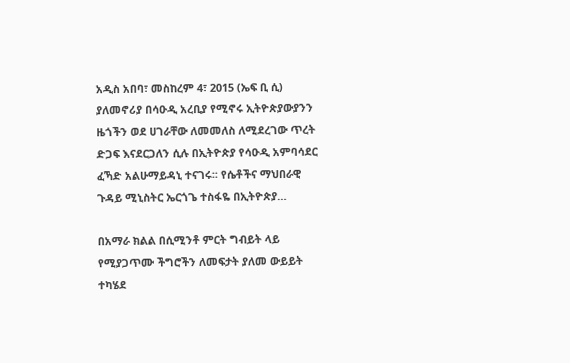አዲስ አበባ፣ መስከረም 4፣ 2015 (ኤፍ ቢ ሲ) ያለመኖሪያ በሳዑዲ አረቢያ የሚኖሩ ኢትዮጵያውያንን ዜጎችን ወደ ሀገራቸው ለመመለስ ለሚደረገው ጥረት ድጋፍ እናደርጋለን ሲሉ በኢትዮጵያ የሳዑዲ አምባሳደር ፈኻድ አልሁማይዳኒ ተናገሩ፡፡ የሴቶችና ማህበራዊ ጉዳይ ሚኒስትር ኤርጎጌ ተስፋዬ በኢትዮጵያ…

በአማራ ክልል በሲሚንቶ ምርት ግብይት ላይ የሚያጋጥሙ ችግሮችን ለመፍታት ያለመ ውይይት ተካሄደ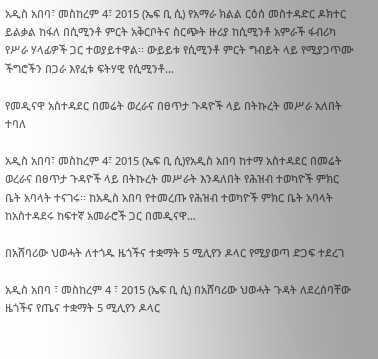አዲስ አበባ፣ መስከረም 4፣ 2015 (ኤፍ ቢ ሲ) የአማራ ክልል ርዕሰ መስተዳድር ዶክተር ይልቃል ከፋለ በሲሚንቶ ምርት አቅርቦትና ስርጭት ዙሪያ ከሲሚንቶ አምራች ፋብሪካ የሥራ ሃላፊዎች ጋር ተወያይተዋል፡፡ ውይይቱ የሲሚንቶ ምርት ግብይት ላይ የሚያጋጥሙ ችግሮችን በጋራ እየፈቱ ፍትሃዊ የሲሚንቶ…

የመዲናዋ አስተዳደር በመሬት ወረራና በፀጥታ ጉዳዮች ላይ በትኩረት መሥራ አለበት ተባለ

አዲስ አበባ፣ መስከረም 4፣ 2015 (ኤፍ ቢ ሲ)የአዲስ አበባ ከተማ አስተዳደር በመሬት ወረራና በፀጥታ ጉዳዮች ላይ በትኩረት መሥራት እንዳለበት የሕዝብ ተወካዮች ምክር ቤት አባላት ተናገሩ፡፡ ከአዲስ አበባ የተመረጡ የሕዝብ ተወካዮች ምክር ቤት አባላት ከአስተዳደሩ ከፍተኛ አመራሮች ጋር በመዲናዋ…

በአሸባሪው ህወሓት ለተጎዱ ዜጎችና ተቋማት 5 ሚሊየን ዶላር የሚያወጣ ድጋፍ ተደረገ

አዲስ አበባ ፣ መስከረም 4 ፣ 2015 (ኤፍ ቢ ሲ) በአሸባሪው ህወሓት ጉዳት ለደረሰባቸው ዜጎችና የጤና ተቋማት 5 ሚሊየን ዶላር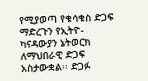የሚያወጣ የቁሳቁስ ድጋፍ ማድረጉን የኢትዮ-ካናዳውያን ኔትወርክ ለማህበራዊ ድጋፍ አስታውቋል፡፡ ድጋፉ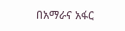በአማራና አፋር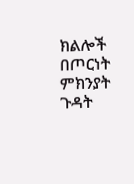ክልሎች በጦርነት ምክንያት ጉዳት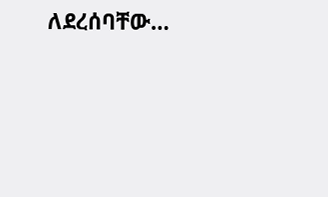ለደረሰባቸው…